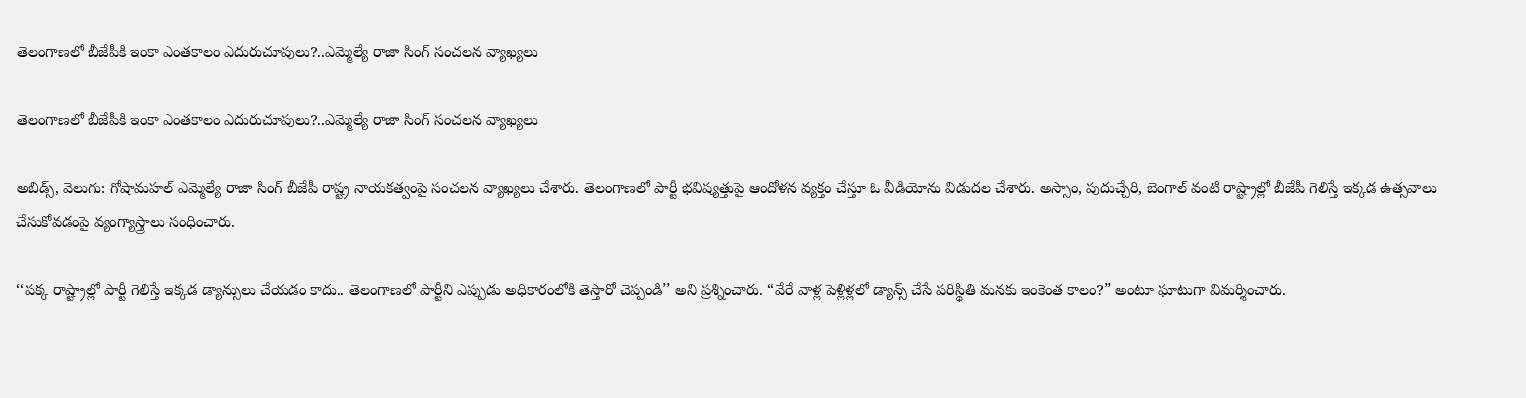తెలంగాణలో బీజేపీకి ఇంకా ఎంతకాలం ఎదురుచూపులు?..ఎమ్మెల్యే రాజా సింగ్ సంచలన వ్యాఖ్యలు

తెలంగాణలో బీజేపీకి ఇంకా ఎంతకాలం ఎదురుచూపులు?..ఎమ్మెల్యే రాజా సింగ్ సంచలన వ్యాఖ్యలు

అబిడ్స్, వెలుగు: గోషామహల్ ఎమ్మెల్యే రాజా సింగ్ బీజేపీ రాష్ట్ర నాయకత్వంపై సంచలన వ్యాఖ్యలు చేశారు. తెలంగాణలో పార్టీ భవిష్యత్తుపై ఆందోళన వ్యక్తం చేస్తూ ఓ వీడియోను విడుదల చేశారు. అస్సాం, పుదుచ్చేరి, బెంగాల్ వంటి రాష్ట్రాల్లో బీజేపీ గెలిస్తే ఇక్కడ ఉత్సవాలు చేసుకోవడంపై వ్యంగ్యాస్త్రాలు సంధించారు.

‘‘పక్క రాష్ట్రాల్లో పార్టీ గెలిస్తే ఇక్కడ డ్యాన్సులు చేయడం కాదు.. తెలంగాణలో పార్టీని ఎప్పుడు అధికారంలోకి తెస్తారో చెప్పండి’’ అని ప్రశ్నించారు. “వేరే వాళ్ల పెళ్లిళ్లలో డ్యాన్స్ చేసే పరిస్థితి మనకు ఇంకెంత కాలం?” అంటూ ఘాటుగా విమర్శించారు.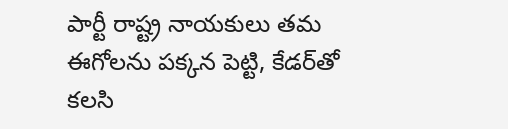పార్టీ రాష్ట్ర నాయకులు తమ ఈగోలను పక్కన పెట్టి, కేడర్‌‌తో కలసి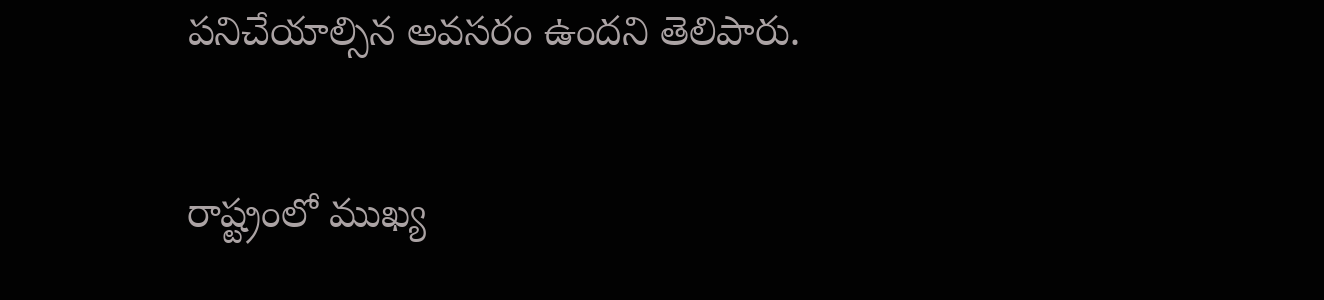పనిచేయాల్సిన అవసరం ఉందని తెలిపారు.

రాష్ట్రంలో ముఖ్య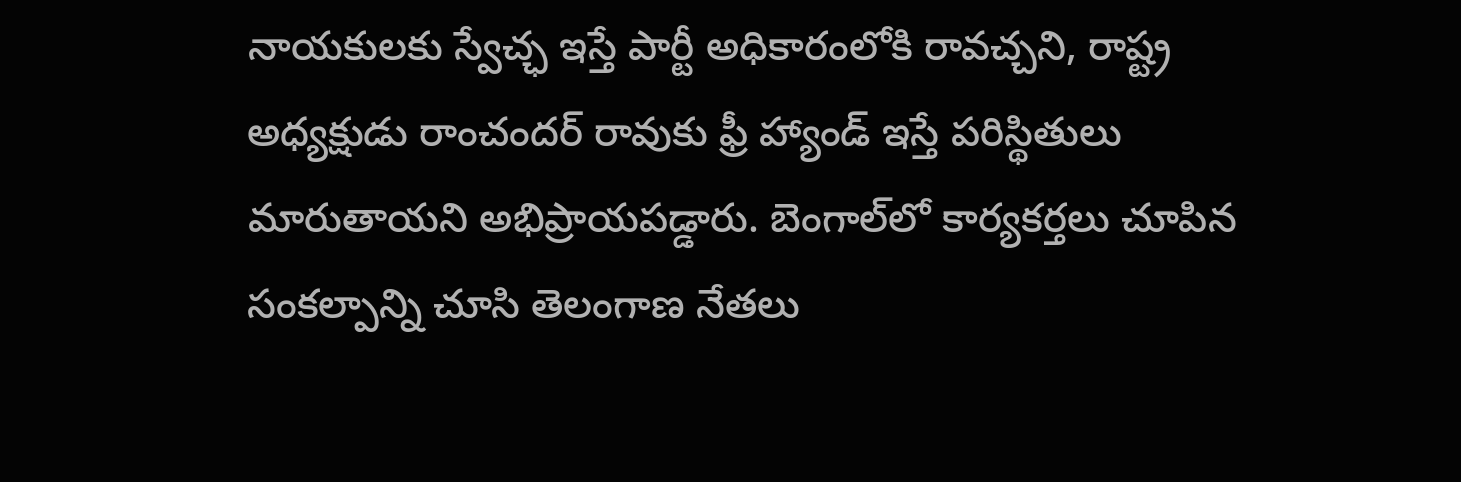నాయకులకు స్వేచ్ఛ ఇస్తే పార్టీ అధికారంలోకి రావచ్చని, రాష్ట్ర అధ్యక్షుడు రాంచందర్ రావుకు ఫ్రీ హ్యాండ్ ఇస్తే పరిస్థితులు మారుతాయని అభిప్రాయపడ్డారు. బెంగాల్‌‌లో కార్యకర్తలు చూపిన సంకల్పాన్ని చూసి తెలంగాణ నేతలు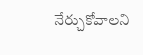నేర్చుకోవాలని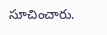సూచించారు.